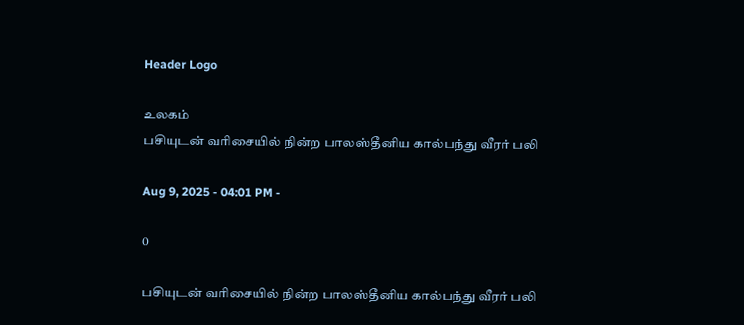Header Logo

உலகம்
பசியுடன் வரிசையில் நின்ற பாலஸ்தீனிய கால்பந்து வீரர் பலி

Aug 9, 2025 - 04:01 PM -

0

பசியுடன் வரிசையில் நின்ற பாலஸ்தீனிய கால்பந்து வீரர் பலி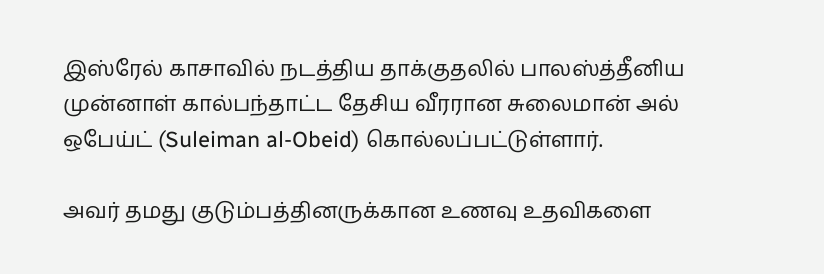இஸ்ரேல் காசாவில் நடத்திய தாக்குதலில் பாலஸ்த்தீனிய முன்னாள் கால்பந்தாட்ட தேசிய வீரரான சுலைமான் அல் ஒபேய்ட் (Suleiman al-Obeid) கொல்லப்பட்டுள்ளார்.

அவர் தமது குடும்பத்தினருக்கான உணவு உதவிகளை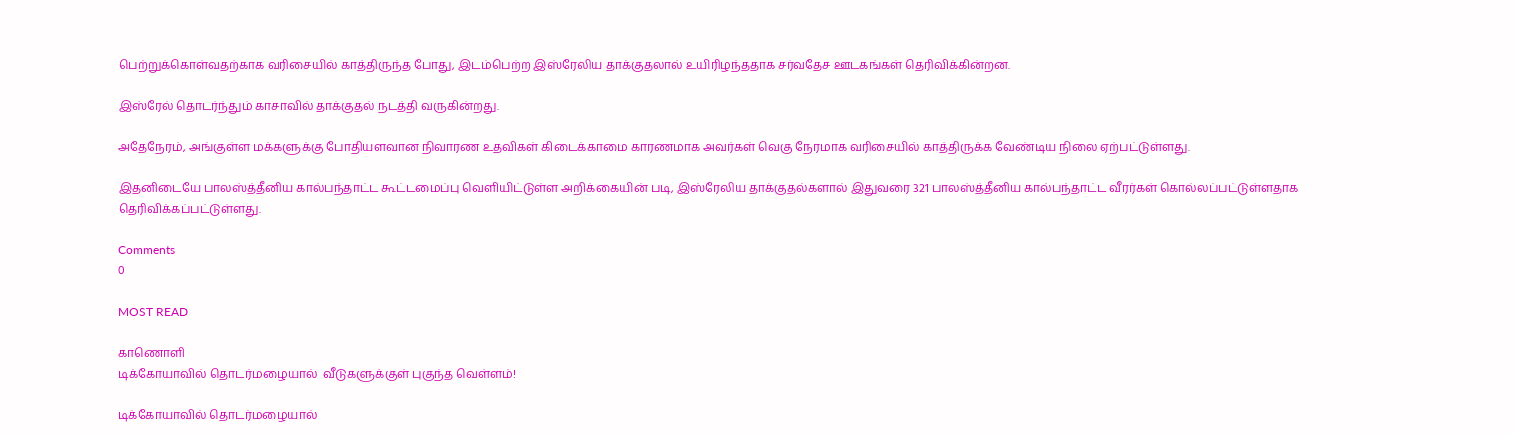பெற்றுக்கொள்வதற்காக வரிசையில் காத்திருந்த போது, இடம்பெற்ற இஸ்ரேலிய தாக்குதலால் உயிரிழந்ததாக சர்வதேச ஊடகங்கள் தெரிவிக்கின்றன.

இஸ்ரேல் தொடர்ந்தும் காசாவில் தாக்குதல் நடத்தி வருகின்றது.

அதேநேரம், அங்குள்ள மக்களுக்கு போதியளவான நிவாரண உதவிகள் கிடைக்காமை காரணமாக அவர்கள் வெகு நேரமாக வரிசையில் காத்திருக்க வேண்டிய நிலை ஏற்பட்டுள்ளது.

இதனிடையே பாலஸ்த்தீனிய கால்பந்தாட்ட கூட்டமைப்பு வௌியிட்டுள்ள அறிக்கையின் படி, இஸ்ரேலிய தாக்குதல்களால் இதுவரை 321 பாலஸ்த்தீனிய கால்பந்தாட்ட வீரர்கள் கொல்லப்பட்டுள்ளதாக தெரிவிக்கப்பட்டுள்ளது.

Comments
0

MOST READ

காணொளி
டிக்கோயாவில் தொடர்மழையால்  வீடுகளுக்குள் புகுந்த வெள்ளம்!

டிக்கோயாவில் தொடர்மழையால்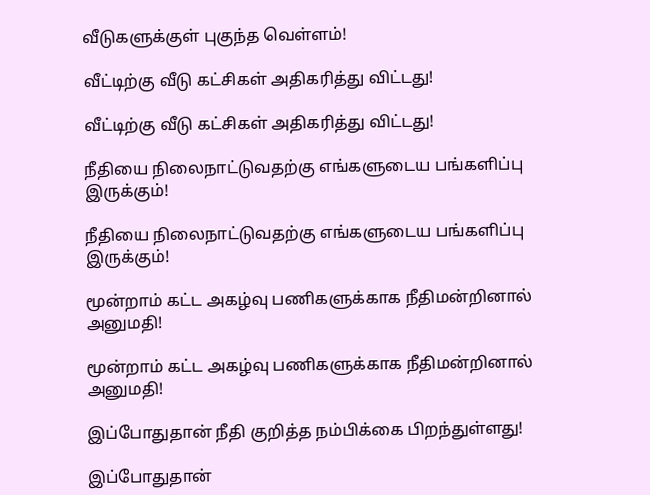வீடுகளுக்குள் புகுந்த வெள்ளம்!

வீட்டிற்கு வீடு கட்சிகள் அதிகரித்து விட்டது!

வீட்டிற்கு வீடு கட்சிகள் அதிகரித்து விட்டது!

நீதியை நிலைநாட்டுவதற்கு எங்களுடைய பங்களிப்பு இருக்கும்!

நீதியை நிலைநாட்டுவதற்கு எங்களுடைய பங்களிப்பு இருக்கும்!

மூன்றாம் கட்ட அகழ்வு பணிகளுக்காக நீதிமன்றினால் அனுமதி!

மூன்றாம் கட்ட அகழ்வு பணிகளுக்காக நீதிமன்றினால் அனுமதி!

இப்போதுதான் நீதி குறித்த நம்பிக்கை பிறந்துள்ளது!

இப்போதுதான்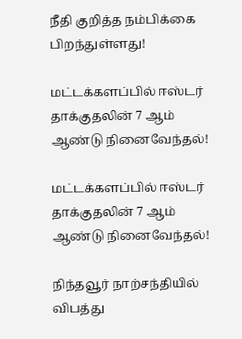நீதி குறித்த நம்பிக்கை பிறந்துள்ளது!

மட்டக்களப்பில் ஈஸ்டர் தாக்குதலின் 7 ஆம் ஆண்டு நினைவேந்தல்!

மட்டக்களப்பில் ஈஸ்டர் தாக்குதலின் 7 ஆம் ஆண்டு நினைவேந்தல்!

நிந்தவூர் நாற்சந்தியில் விபத்து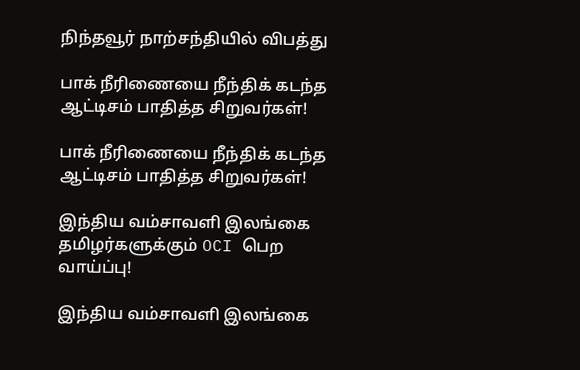நிந்தவூர் நாற்சந்தியில் விபத்து

பாக் நீரிணையை நீந்திக் கடந்த ஆட்டிசம் பாதித்த சிறுவர்கள்!

பாக் நீரிணையை நீந்திக் கடந்த ஆட்டிசம் பாதித்த சிறுவர்கள்!

இந்திய வம்சாவளி இலங்கை தமிழர்களுக்கும் OCI பெற வாய்ப்பு!

இந்திய வம்சாவளி இலங்கை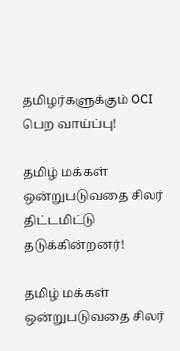தமிழர்களுக்கும் OCI பெற வாய்ப்பு!

தமிழ் மக்கள் ஒன்றுபடுவதை சிலர் திட்டமிட்டு தடுக்கின்றனர்!

தமிழ் மக்கள் ஒன்றுபடுவதை சிலர்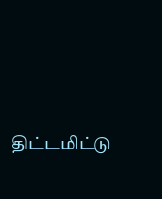திட்டமிட்டு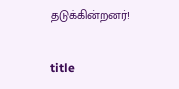தடுக்கின்றனர்!

title